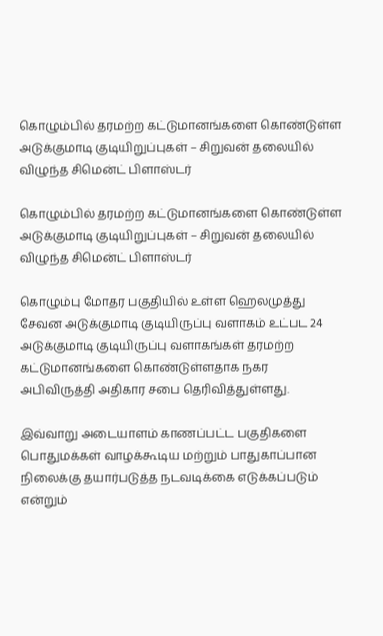கொழும்பில் தரமற்ற கட்டுமானங்களை கொண்டுள்ள அடுக்குமாடி குடியிறுப்புகள் – சிறுவன் தலையில் விழுந்த சிமென்ட் பிளாஸ்டர்

கொழும்பில் தரமற்ற கட்டுமானங்களை கொண்டுள்ள அடுக்குமாடி குடியிறுப்புகள் – சிறுவன் தலையில் விழுந்த சிமென்ட் பிளாஸ்டர்

கொழும்பு மோதர பகுதியில் உள்ள ஹெலமுத்து சேவன அடுக்குமாடி குடியிருப்பு வளாகம் உட்பட 24 அடுக்குமாடி குடியிருப்பு வளாகங்கள் தரமற்ற கட்டுமானங்களை கொண்டுள்ளதாக நகர அபிவிருத்தி அதிகார சபை தெரிவித்துள்ளது.

இவ்வாறு அடையாளம் காணப்பட்ட பகுதிகளை பொதுமக்கள் வாழக்கூடிய மற்றும் பாதுகாப்பான நிலைக்கு தயார்படுத்த நடவடிக்கை எடுக்கப்படும் என்றும்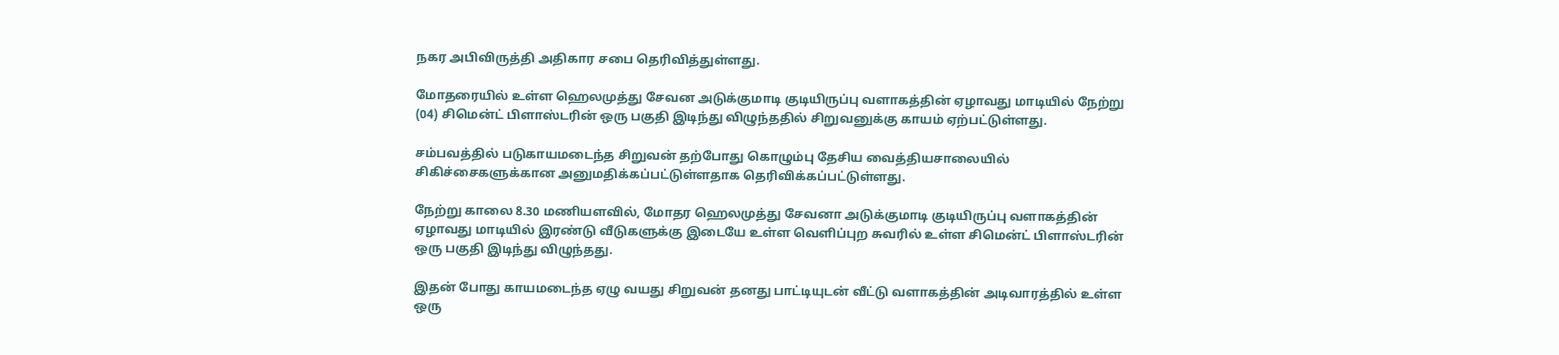நகர அபிவிருத்தி அதிகார சபை தெரிவித்துள்ளது.

மோதரையில் உள்ள ஹெலமுத்து சேவன அடுக்குமாடி குடியிருப்பு வளாகத்தின் ஏழாவது மாடியில் நேற்று (04) சிமென்ட் பிளாஸ்டரின் ஒரு பகுதி இடிந்து விழுந்ததில் சிறுவனுக்கு காயம் ஏற்பட்டுள்ளது.

சம்பவத்தில் படுகாயமடைந்த சிறுவன் தற்போது கொழும்பு தேசிய வைத்தியசாலையில் சிகிச்சைகளுக்கான அனுமதிக்கப்பட்டுள்ளதாக தெரிவிக்கப்பட்டுள்ளது.

நேற்று காலை 8.30 மணியளவில், மோதர ஹெலமுத்து சேவனா அடுக்குமாடி குடியிருப்பு வளாகத்தின் ஏழாவது மாடியில் இரண்டு வீடுகளுக்கு இடையே உள்ள வெளிப்புற சுவரில் உள்ள சிமென்ட் பிளாஸ்டரின் ஒரு பகுதி இடிந்து விழுந்தது.

இதன் போது காயமடைந்த ஏழு வயது சிறுவன் தனது பாட்டியுடன் வீட்டு வளாகத்தின் அடிவாரத்தில் உள்ள ஒரு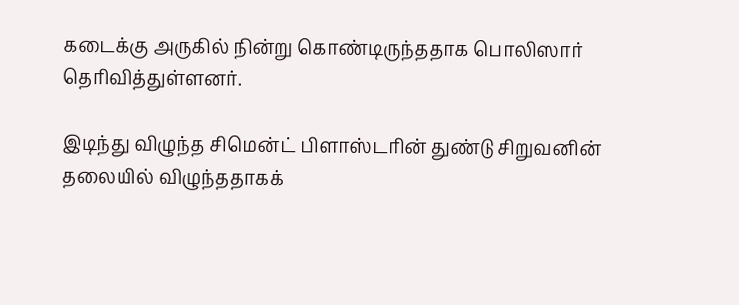கடைக்கு அருகில் நின்று கொண்டிருந்ததாக பொலிஸார் தெரிவித்துள்ளனர்.

இடிந்து விழுந்த சிமென்ட் பிளாஸ்டரின் துண்டு சிறுவனின் தலையில் விழுந்ததாகக்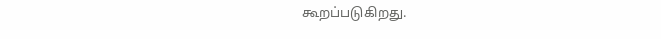கூறப்படுகிறது.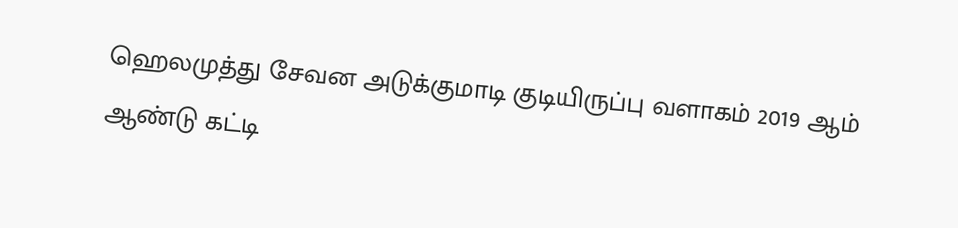ஹெலமுத்து சேவன அடுக்குமாடி குடியிருப்பு வளாகம் 2019 ஆம் ஆண்டு கட்டி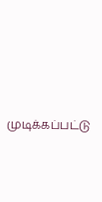முடிக்கப்பட்டு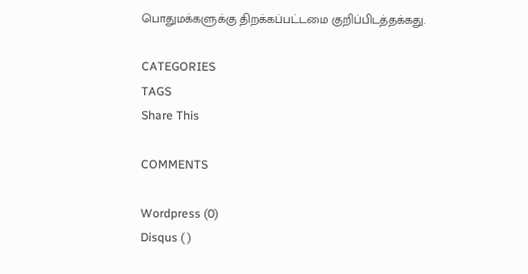பொதுமக்களுக்கு திறக்கப்பட்டமை குறிப்பிடத்தக்கது.

CATEGORIES
TAGS
Share This

COMMENTS

Wordpress (0)
Disqus ( )